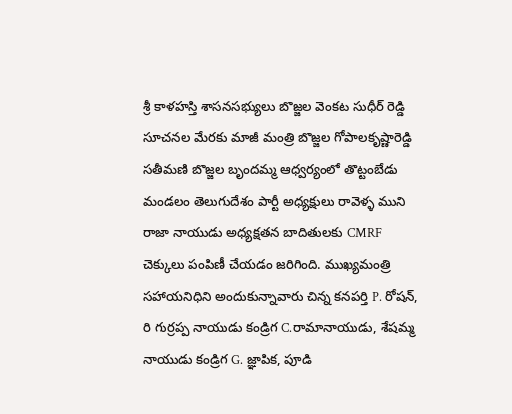శ్రీ కాళహస్తి శాసనసభ్యులు బొజ్జల వెంకట సుధీర్ రెడ్డి సూచనల మేరకు మాజీ మంత్రి బొజ్జల గోపాలకృష్ణారెడ్డి సతీమణి బొజ్జల బృందమ్మ ఆధ్వర్యంలో తొట్టంబేడు మండలం తెలుగుదేశం పార్టీ అధ్యక్షులు రావెళ్ళ ముని రాజా నాయుడు అధ్యక్షతన బాదితులకు CMRF చెక్కులు పంపిణీ చేయడం జరిగింది. ముఖ్యమంత్రి సహాయనిధిని అందుకున్నావారు చిన్న కనపర్తి P. రోషన్, రి గుర్రప్ప నాయుడు కండ్రిగ C.రామానాయుడు, శేషమ్మ నాయుడు కండ్రిగ G. జ్ఞాపిక, పూడి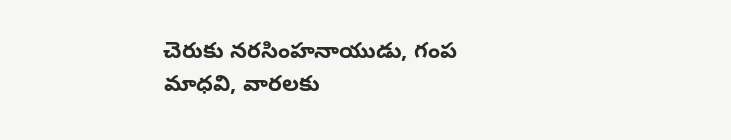చెరుకు నరసింహనాయుడు, గంప మాధవి, వారలకు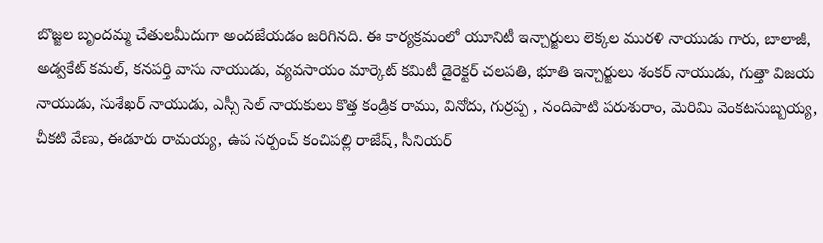బొజ్జల బృందమ్మ చేతులమీదుగా అందజేయడం జరిగినది. ఈ కార్యక్రమంలో యూనిటీ ఇన్చార్జులు లెక్కల మురళి నాయుడు గారు, బాలాజీ, అడ్వకేట్ కమల్, కనపర్తి వాసు నాయుడు, వ్యవసాయం మార్కెట్ కమిటీ డైరెక్టర్ చలపతి, భూతి ఇన్చార్జులు శంకర్ నాయుడు, గుత్తా విజయ నాయుడు, సుశేఖర్ నాయుడు, ఎస్సీ సెల్ నాయకులు కొత్త కండ్రిక రాము, వినోదు, గుర్రప్ప , నందిపాటి పరుశురాం, మెరిమి వెంకటసుబ్బయ్య, చీకటి వేణు, ఈడూరు రామయ్య, ఉప సర్పంచ్ కంచిపల్లి రాజేష్, సీనియర్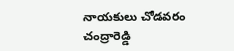నాయకులు చోడవరం చంద్రారెడ్డి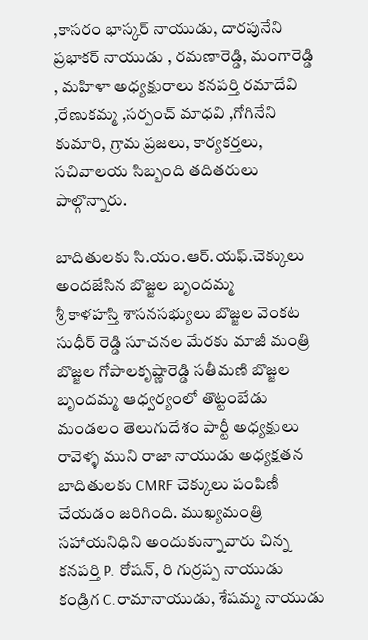,కాసరం భాస్కర్ నాయుడు, దారపునేని ప్రభాకర్ నాయుడు , రమణారెడ్డి, మంగారెడ్డి , మహిళా అధ్యక్షురాలు కనపర్తి రమాదేవి ,రేణుకమ్మ ,సర్పంచ్ మాధవి ,గోగినేని కుమారి, గ్రామ ప్రజలు, కార్యకర్తలు, సచివాలయ సిబ్బంది తదితరులు పాల్గొన్నారు.

బాదితులకు సి.యం.ఆర్.యఫ్.చెక్కులు అందజేసిన బొజ్జల బృందమ్మ
శ్రీ కాళహస్తి శాసనసభ్యులు బొజ్జల వెంకట సుధీర్ రెడ్డి సూచనల మేరకు మాజీ మంత్రి బొజ్జల గోపాలకృష్ణారెడ్డి సతీమణి బొజ్జల బృందమ్మ ఆధ్వర్యంలో తొట్టంబేడు మండలం తెలుగుదేశం పార్టీ అధ్యక్షులు రావెళ్ళ ముని రాజా నాయుడు అధ్యక్షతన బాదితులకు CMRF చెక్కులు పంపిణీ చేయడం జరిగింది. ముఖ్యమంత్రి సహాయనిధిని అందుకున్నావారు చిన్న కనపర్తి P. రోషన్, రి గుర్రప్ప నాయుడు కండ్రిగ C.రామానాయుడు, శేషమ్మ నాయుడు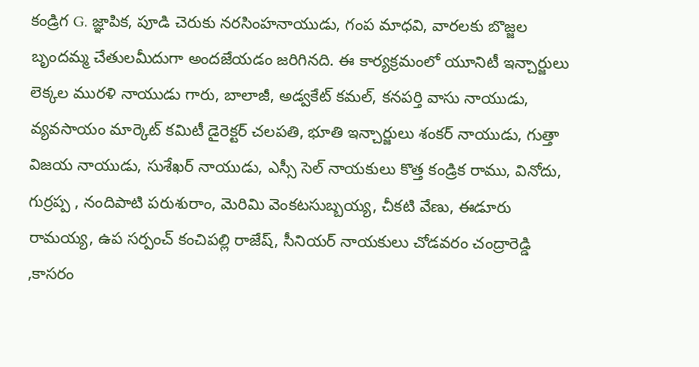కండ్రిగ G. జ్ఞాపిక, పూడి చెరుకు నరసింహనాయుడు, గంప మాధవి, వారలకు బొజ్జల బృందమ్మ చేతులమీదుగా అందజేయడం జరిగినది. ఈ కార్యక్రమంలో యూనిటీ ఇన్చార్జులు లెక్కల మురళి నాయుడు గారు, బాలాజీ, అడ్వకేట్ కమల్, కనపర్తి వాసు నాయుడు, వ్యవసాయం మార్కెట్ కమిటీ డైరెక్టర్ చలపతి, భూతి ఇన్చార్జులు శంకర్ నాయుడు, గుత్తా విజయ నాయుడు, సుశేఖర్ నాయుడు, ఎస్సీ సెల్ నాయకులు కొత్త కండ్రిక రాము, వినోదు, గుర్రప్ప , నందిపాటి పరుశురాం, మెరిమి వెంకటసుబ్బయ్య, చీకటి వేణు, ఈడూరు రామయ్య, ఉప సర్పంచ్ కంచిపల్లి రాజేష్, సీనియర్ నాయకులు చోడవరం చంద్రారెడ్డి ,కాసరం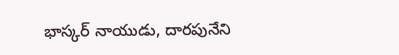భాస్కర్ నాయుడు, దారపునేని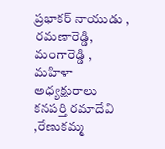ప్రభాకర్ నాయుడు , రమణారెడ్డి, మంగారెడ్డి , మహిళా అధ్యక్షురాలు కనపర్తి రమాదేవి ,రేణుకమ్మ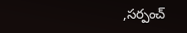,సర్పంచ్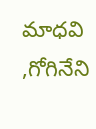మాధవి ,గోగినేని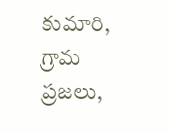కుమారి, గ్రామ ప్రజలు,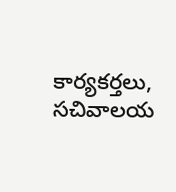కార్యకర్తలు, సచివాలయ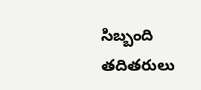సిబ్బంది తదితరులు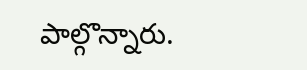పాల్గొన్నారు.